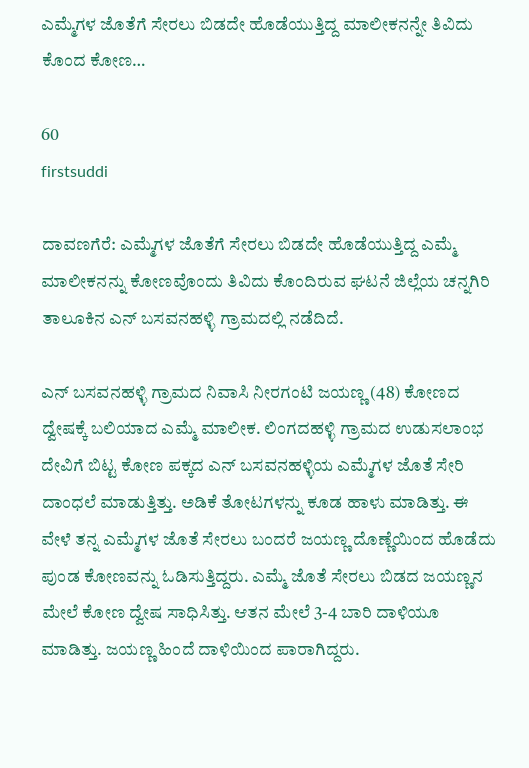ಎಮ್ಮೆಗಳ ಜೊತೆಗೆ ಸೇರಲು ಬಿಡದೇ ಹೊಡೆಯುತ್ತಿದ್ದ ಮಾಲೀಕನನ್ನೇ ತಿವಿದು ಕೊಂದ ಕೋಣ…

60
firstsuddi

ದಾವಣಗೆರೆ: ಎಮ್ಮೆಗಳ ಜೊತೆಗೆ ಸೇರಲು ಬಿಡದೇ ಹೊಡೆಯುತ್ತಿದ್ದ ಎಮ್ಮೆ ಮಾಲೀಕನನ್ನು ಕೋಣವೊಂದು ತಿವಿದು ಕೊಂದಿರುವ ಘಟನೆ ಜಿಲ್ಲೆಯ ಚನ್ನಗಿರಿ ತಾಲೂಕಿನ ಎನ್ ಬಸವನಹಳ್ಳಿ ಗ್ರಾಮದಲ್ಲಿ ನಡೆದಿದೆ.

ಎನ್ ಬಸವನಹಳ್ಳಿ ಗ್ರಾಮದ ನಿವಾಸಿ ನೀರಗಂಟಿ ಜಯಣ್ಣ (48) ಕೋಣದ ದ್ವೇಷಕ್ಕೆ ಬಲಿಯಾದ ಎಮ್ಮೆ ಮಾಲೀಕ. ಲಿಂಗದಹಳ್ಳಿ ಗ್ರಾಮದ ಉಡುಸಲಾಂಭ ದೇವಿಗೆ ಬಿಟ್ಟ ಕೋಣ ಪಕ್ಕದ ಎನ್ ಬಸವನಹಳ್ಳಿಯ ಎಮ್ಮೆಗಳ ಜೊತೆ ಸೇರಿ ದಾಂಧಲೆ ಮಾಡುತ್ತಿತ್ತು. ಅಡಿಕೆ ತೋಟಗಳನ್ನು ಕೂಡ ಹಾಳು ಮಾಡಿತ್ತು. ಈ ವೇಳೆ ತನ್ನ ಎಮ್ಮೆಗಳ ಜೊತೆ ಸೇರಲು ಬಂದರೆ ಜಯಣ್ಣ ದೊಣ್ಣೆಯಿಂದ ಹೊಡೆದು ಪುಂಡ ಕೋಣವನ್ನು ಓಡಿಸುತ್ತಿದ್ದರು. ಎಮ್ಮೆ ಜೊತೆ ಸೇರಲು ಬಿಡದ ಜಯಣ್ಣನ ಮೇಲೆ ಕೋಣ ದ್ವೇಷ ಸಾಧಿಸಿತ್ತು. ಆತನ ಮೇಲೆ 3-4 ಬಾರಿ ದಾಳಿಯೂ ಮಾಡಿತ್ತು. ಜಯಣ್ಣ ಹಿಂದೆ ದಾಳಿಯಿಂದ ಪಾರಾಗಿದ್ದರು.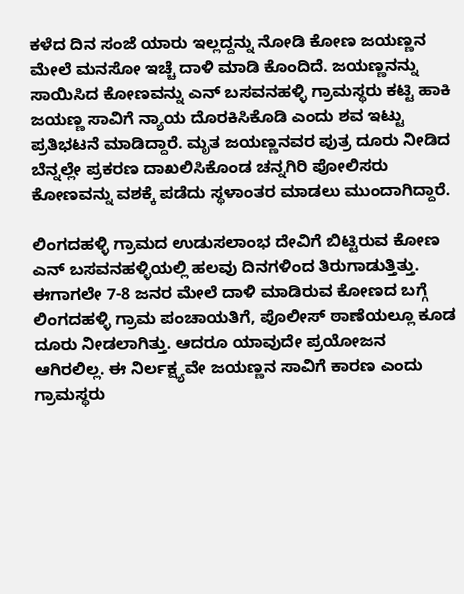ಕಳೆದ ದಿನ ಸಂಜೆ ಯಾರು ಇಲ್ಲದ್ದನ್ನು ನೋಡಿ ಕೋಣ ಜಯಣ್ಣನ ಮೇಲೆ ಮನಸೋ ಇಚ್ಚೆ ದಾಳಿ ಮಾಡಿ ಕೊಂದಿದೆ. ಜಯಣ್ಣನನ್ನು ಸಾಯಿಸಿದ ಕೋಣವನ್ನು ಎನ್ ಬಸವನಹಳ್ಳಿ ಗ್ರಾಮಸ್ಥರು ಕಟ್ಟಿ ಹಾಕಿ ಜಯಣ್ಣ ಸಾವಿಗೆ ನ್ಯಾಯ ದೊರಕಿಸಿಕೊಡಿ ಎಂದು ಶವ ಇಟ್ಟು ಪ್ರತಿಭಟನೆ ಮಾಡಿದ್ದಾರೆ. ಮೃತ ಜಯಣ್ಣನವರ ಪುತ್ರ ದೂರು ನೀಡಿದ ಬೆನ್ನಲ್ಲೇ ಪ್ರಕರಣ ದಾಖಲಿಸಿಕೊಂಡ ಚನ್ನಗಿರಿ ಪೋಲಿಸರು ಕೋಣವನ್ನು ವಶಕ್ಕೆ ಪಡೆದು ಸ್ಥಳಾಂತರ ಮಾಡಲು ಮುಂದಾಗಿದ್ದಾರೆ.

ಲಿಂಗದಹಳ್ಳಿ ಗ್ರಾಮದ ಉಡುಸಲಾಂಭ ದೇವಿಗೆ ಬಿಟ್ಟಿರುವ ಕೋಣ ಎನ್ ಬಸವನಹಳ್ಳಿಯಲ್ಲಿ ಹಲವು ದಿನಗಳಿಂದ ತಿರುಗಾಡುತ್ತಿತ್ತು. ಈಗಾಗಲೇ 7-8 ಜನರ ಮೇಲೆ ದಾಳಿ ಮಾಡಿರುವ ಕೋಣದ ಬಗ್ಗೆ ಲಿಂಗದಹಳ್ಳಿ ಗ್ರಾಮ ಪಂಚಾಯತಿಗೆ, ಪೊಲೀಸ್ ಠಾಣೆಯಲ್ಲೂ ಕೂಡ ದೂರು ನೀಡಲಾಗಿತ್ತು. ಆದರೂ ಯಾವುದೇ ಪ್ರಯೋಜನ ಆಗಿರಲಿಲ್ಲ. ಈ ನಿರ್ಲಕ್ಷ್ಯವೇ ಜಯಣ್ಣನ ಸಾವಿಗೆ ಕಾರಣ ಎಂದು ಗ್ರಾಮಸ್ಥರು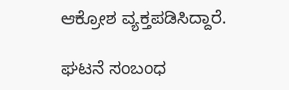ಆಕ್ರೋಶ ವ್ಯಕ್ತಪಡಿಸಿದ್ದಾರೆ.

ಘಟನೆ ಸಂಬಂಧ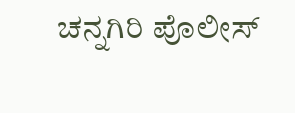ಚನ್ನಗಿರಿ ಪೊಲೀಸ್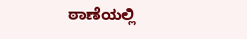ಠಾಣೆಯಲ್ಲಿ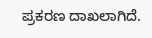ಪ್ರಕರಣ ದಾಖಲಾಗಿದೆ.